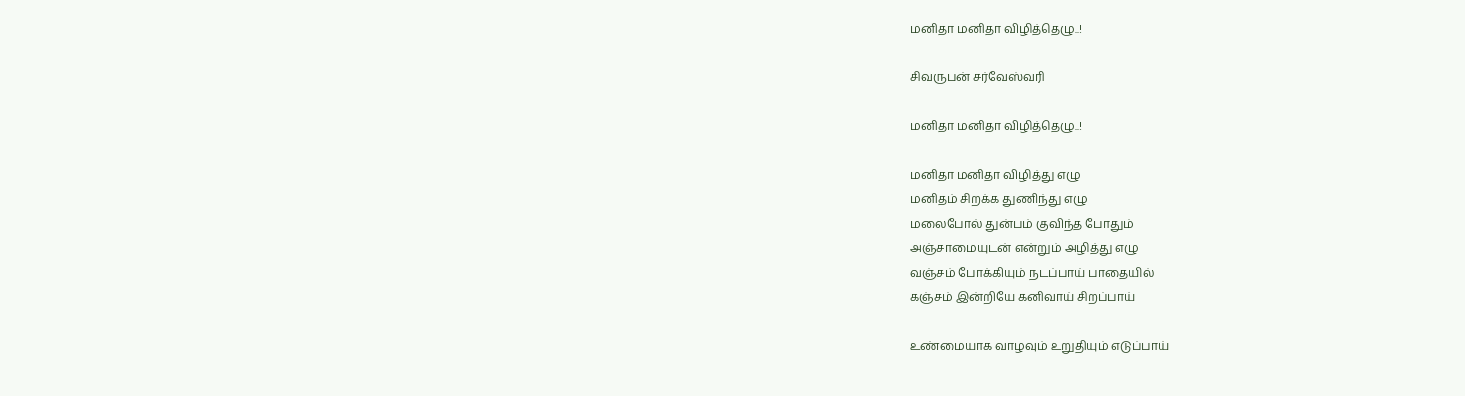மனிதா மனிதா விழித்தெழு..!

சிவருபன் சர்வேஸ்வரி

மனிதா மனிதா விழித்தெழு..!

மனிதா மனிதா விழித்து எழு
மனிதம் சிறக்க துணிந்து எழு
மலைபோல் துன்பம் குவிந்த போதும்
அஞ்சாமையுடன் என்றும் அழித்து எழு
வஞ்சம் போக்கியும் நடப்பாய் பாதையில்
கஞ்சம் இன்றியே கனிவாய் சிறப்பாய்

உண்மையாக வாழவும் உறுதியும் எடுப்பாய்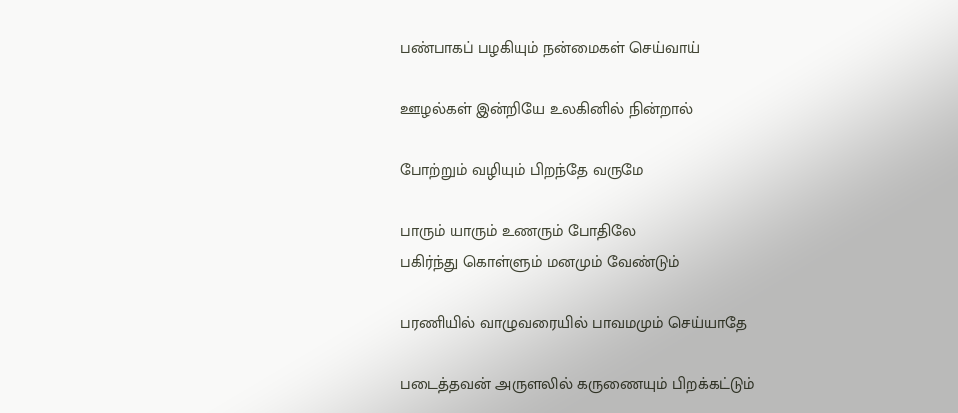பண்பாகப் பழகியும் நன்மைகள் செய்வாய்

ஊழல்கள் இன்றியே உலகினில் நின்றால்

போற்றும் வழியும் பிறந்தே வருமே

பாரும் யாரும் உணரும் போதிலே
பகிர்ந்து கொள்ளும் மனமும் வேண்டும்

பரணியில் வாழுவரையில் பாவமமும் செய்யாதே

படைத்தவன் அருளலில் கருணையும் பிறக்கட்டும்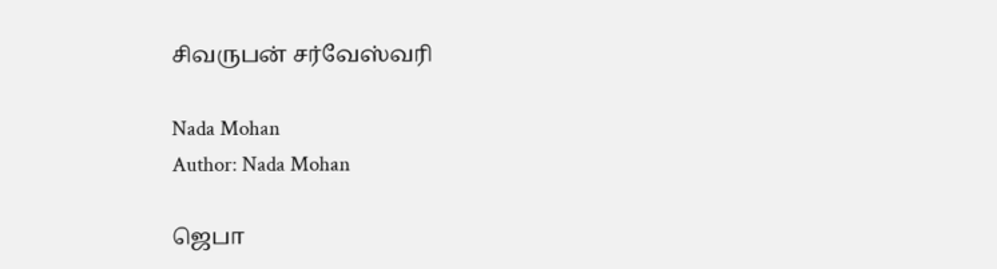சிவருபன் சர்வேஸ்வரி

Nada Mohan
Author: Nada Mohan

ஜெபா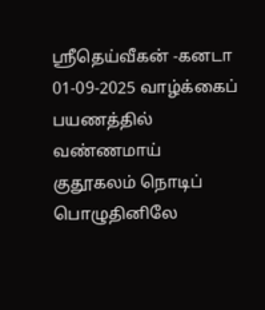ஸ்ரீதெய்வீகன் -கனடா 01-09-2025 வாழ்க்கைப் பயணத்தில் வண்ணமாய் குதூகலம் நொடிப் பொழுதினிலே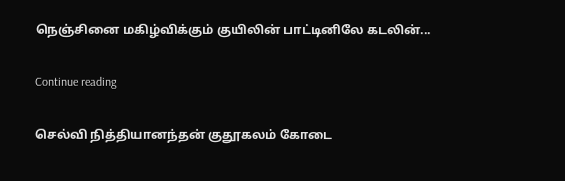நெஞ்சினை மகிழ்விக்கும் குயிலின் பாட்டினிலே கடலின்...

Continue reading

செல்வி நித்தியானந்தன் குதூகலம் கோடை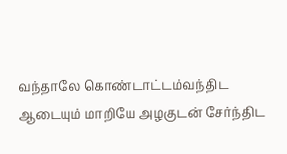வந்தாலே கொண்டாட்டம்வந்திட ஆடையும் மாறியே அழகுடன் சேர்ந்திட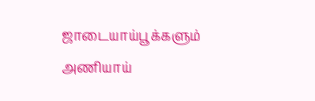ஜாடையாய்பூக்களும் அணியாய்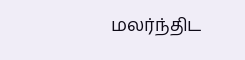மலர்ந்திட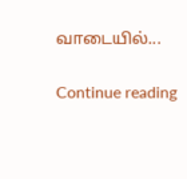வாடையில்...

Continue reading